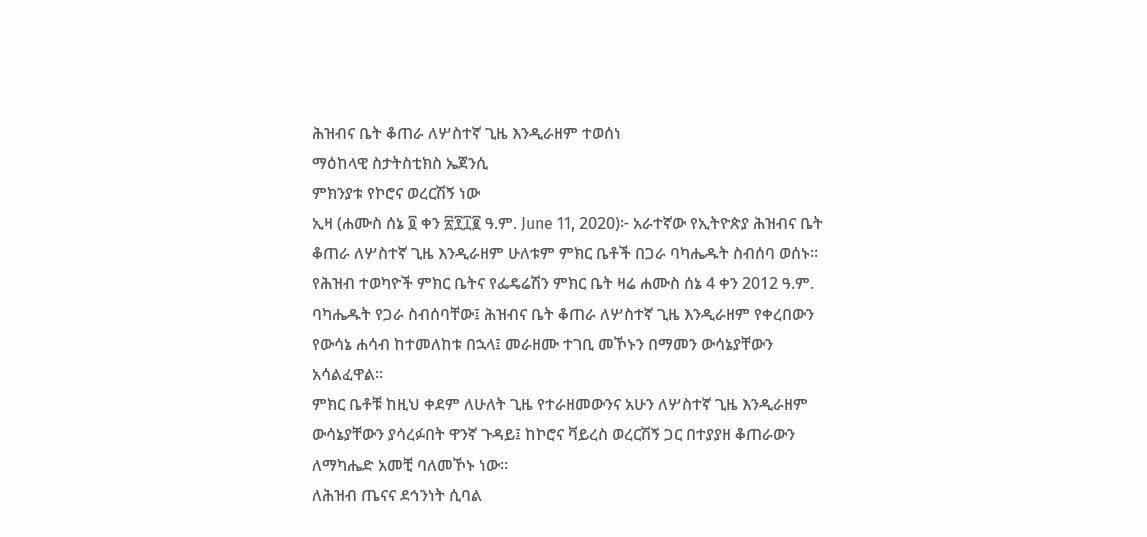ሕዝብና ቤት ቆጠራ ለሦስተኛ ጊዜ እንዲራዘም ተወሰነ
ማዕከላዊ ስታትስቲክስ ኤጀንሲ
ምክንያቱ የኮሮና ወረርሽኝ ነው
ኢዛ (ሐሙስ ሰኔ ፬ ቀን ፳፻፲፪ ዓ.ም. June 11, 2020)፦ አራተኛው የኢትዮጵያ ሕዝብና ቤት ቆጠራ ለሦስተኛ ጊዜ እንዲራዘም ሁለቱም ምክር ቤቶች በጋራ ባካሔዱት ስብሰባ ወሰኑ።
የሕዝብ ተወካዮች ምክር ቤትና የፌዴሬሽን ምክር ቤት ዛሬ ሐሙስ ሰኔ 4 ቀን 2012 ዓ.ም. ባካሔዱት የጋራ ስብሰባቸው፤ ሕዝብና ቤት ቆጠራ ለሦስተኛ ጊዜ እንዲራዘም የቀረበውን የውሳኔ ሐሳብ ከተመለከቱ በኋላ፤ መራዘሙ ተገቢ መኾኑን በማመን ውሳኔያቸውን አሳልፈዋል።
ምክር ቤቶቹ ከዚህ ቀደም ለሁለት ጊዜ የተራዘመውንና አሁን ለሦስተኛ ጊዜ እንዲራዘም ውሳኔያቸውን ያሳረፉበት ዋንኛ ጉዳይ፤ ከኮሮና ቫይረስ ወረርሽኝ ጋር በተያያዘ ቆጠራውን ለማካሔድ አመቺ ባለመኾኑ ነው።
ለሕዝብ ጤናና ደኅንነት ሲባል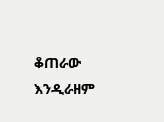ቆጠራው እንዲራዘም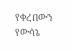የቀረበውን የውሳኔ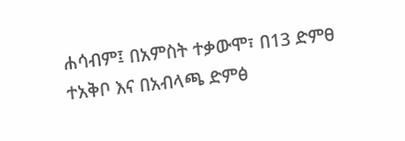ሐሳብም፤ በአምስት ተቃውሞ፣ በ13 ድምፀ ተአቅቦ እና በአብላጫ ድምፅ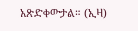አጽድቀውታል። (ኢዛ)